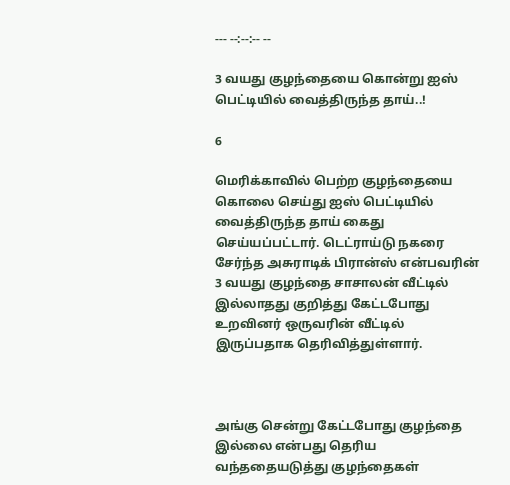--- --:--:-- --

3 வயது குழந்தையை கொன்று ஐஸ் பெட்டியில் வைத்திருந்த தாய்..!

6

மெரிக்காவில் பெற்ற குழந்தையை கொலை செய்து ஐஸ் பெட்டியில் வைத்திருந்த தாய் கைது செய்யப்பட்டார். டெட்ராய்டு நகரை சேர்ந்த அசுராடிக் பிரான்ஸ் என்பவரின் 3 வயது குழந்தை சாசாலன் வீட்டில் இல்லாதது குறித்து கேட்டபோது உறவினர் ஒருவரின் வீட்டில் இருப்பதாக தெரிவித்துள்ளார்.



அங்கு சென்று கேட்டபோது குழந்தை இல்லை என்பது தெரிய வந்ததையடுத்து குழந்தைகள்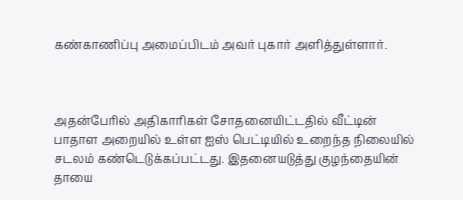கண்காணிப்பு அமைப்பிடம் அவர் புகார் அளித்துள்ளார்.



அதன்பேரில் அதிகாரிகள் சோதனையிட்டதில் வீட்டின் பாதாள அறையில் உள்ள ஐஸ் பெட்டியில் உறைந்த நிலையில் சடலம் கண்டெடுக்கப்பட்டது. இதனையடுத்து குழந்தையின் தாயை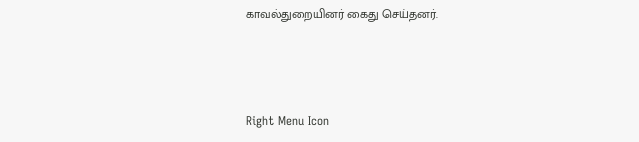காவல்துறையினர் கைது செய்தனர்.



Right Menu Icon